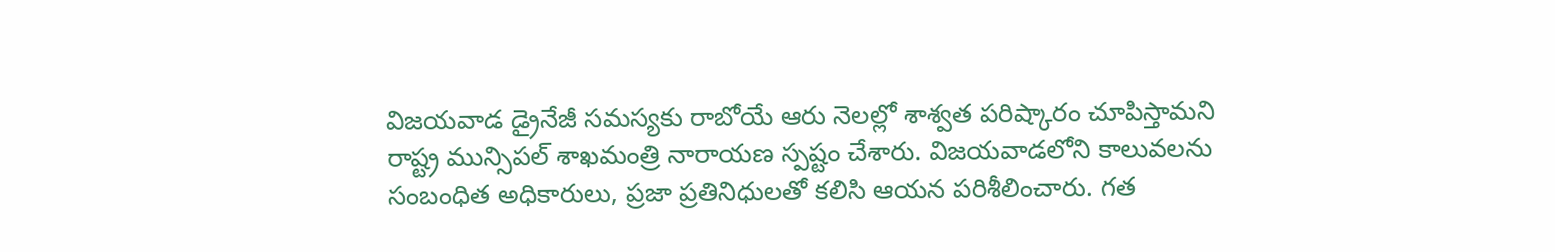విజయవాడ డ్రైనేజీ సమస్యకు రాబోయే ఆరు నెలల్లో శాశ్వత పరిష్కారం చూపిస్తామని రాష్ట్ర మున్సిపల్ శాఖమంత్రి నారాయణ స్పష్టం చేశారు. విజయవాడలోని కాలువలను సంబంధిత అధికారులు, ప్రజా ప్రతినిధులతో కలిసి ఆయన పరిశీలించారు. గత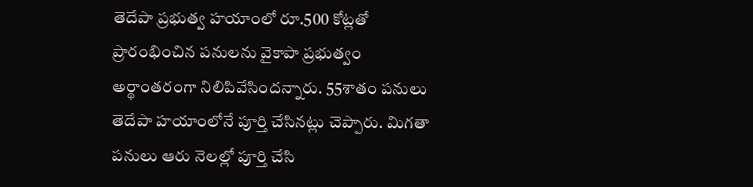తెదేపా ప్రభుత్వ హయాంలో రూ.500 కోట్లతో ప్రారంభించిన పనులను వైకాపా ప్రభుత్వం అర్థాంతరంగా నిలిపివేసిందన్నారు. 55శాతం పనులు తెదేపా హయాంలోనే పూర్తి చేసినట్లు చెప్పారు. మిగతా పనులు ఆరు నెలల్లో పూర్తి చేసి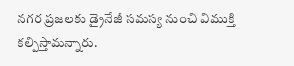నగర ప్రజలకు డ్రైనేజీ సమస్య నుంచి విముక్తి కల్పిస్తామన్నారు.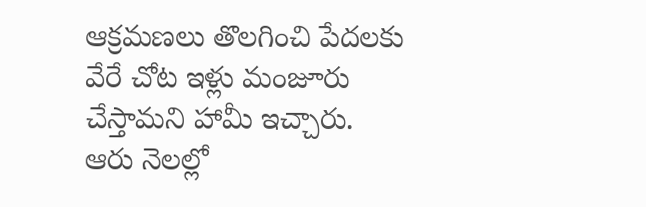ఆక్రమణలు తొలగించి పేదలకు వేరే చోట ఇళ్లు మంజూరు చేస్తామని హామీ ఇచ్చారు.
ఆరు నెలల్లో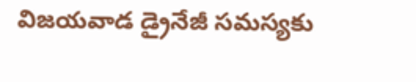విజయవాడ డ్రైనేజీ సమస్యకు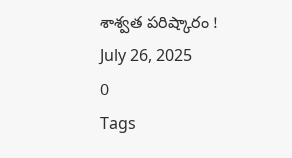శాశ్వత పరిష్కారం !
July 26, 2025
0
Tags